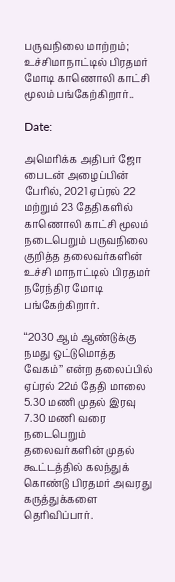பருவநிலை மாற்றம்; உச்சிமாநாட்டில் பிரதமர் மோடி காணொலி காட்சி மூலம் பங்கேற்கிறார்..

Date:

அமெரிக்க அதிபர் ஜோ பைடன் அழைப்பின் பேரில், 2021 ஏப்ரல் 22 மற்றும் 23 தேதிகளில் காணொலி காட்சி மூலம் நடைபெறும் பருவநிலை குறித்த தலைவர்களின் உச்சி மாநாட்டில் பிரதமர் நரேந்திர மோடி பங்கேற்கிறார்.

‘‘2030 ஆம் ஆண்டுக்கு நமது ஒட்டுமொத்த வேகம்’’ என்ற தலைப்பில் ஏப்ரல் 22ம் தேதி மாலை 5.30 மணி முதல் இரவு 7.30 மணி வரை நடைபெறும் தலைவர்களின் முதல் கூட்டத்தில் கலந்துக் கொண்டு பிரதமர் அவரது கருத்துக்களை தெரிவிப்பார்.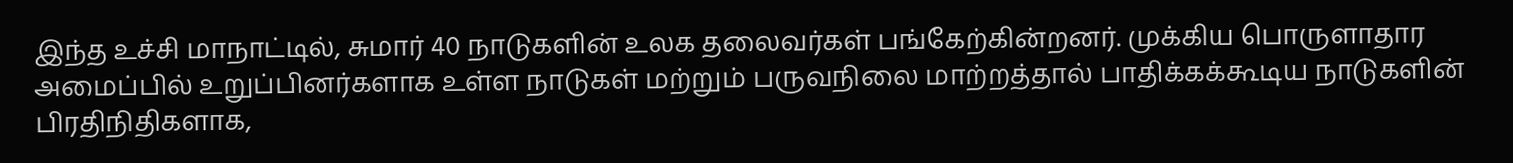இந்த உச்சி மாநாட்டில், சுமார் 40 நாடுகளின் உலக தலைவர்கள் பங்கேற்கின்றனர். முக்கிய பொருளாதார அமைப்பில் உறுப்பினர்களாக உள்ள நாடுகள் மற்றும் பருவநிலை மாற்றத்தால் பாதிக்கக்கூடிய நாடுகளின் பிரதிநிதிகளாக,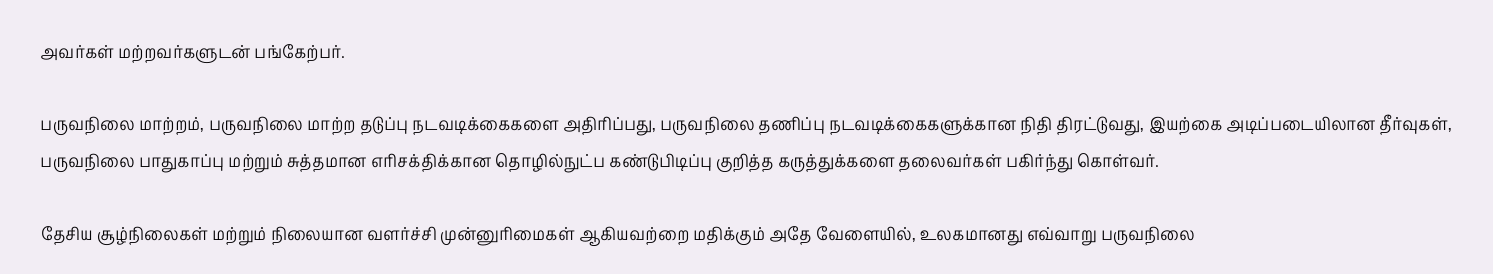அவர்கள் மற்றவர்களுடன் பங்கேற்பர்.

பருவநிலை மாற்றம், பருவநிலை மாற்ற தடுப்பு நடவடிக்கைகளை அதிரிப்பது, பருவநிலை தணிப்பு நடவடிக்கைகளுக்கான நிதி திரட்டுவது, இயற்கை அடிப்படையிலான தீர்வுகள், பருவநிலை பாதுகாப்பு மற்றும் சுத்தமான எரிசக்திக்கான தொழில்நுட்ப கண்டுபிடிப்பு குறித்த கருத்துக்களை தலைவர்கள் பகிர்ந்து கொள்வர்.

தேசிய சூழ்நிலைகள் மற்றும் நிலையான வளர்ச்சி முன்னுரிமைகள் ஆகியவற்றை மதிக்கும் அதே வேளையில், உலகமானது எவ்வாறு பருவநிலை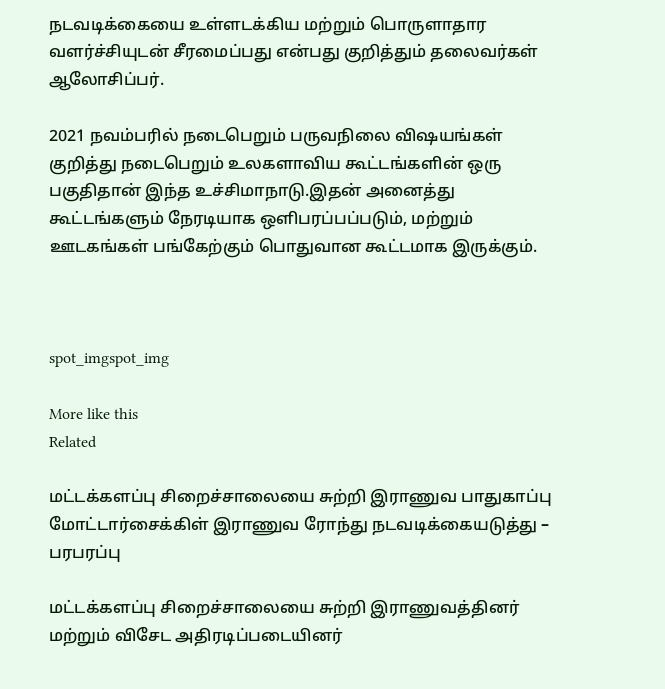நடவடிக்கையை உள்ளடக்கிய மற்றும் பொருளாதார வளர்ச்சியுடன் சீரமைப்பது என்பது குறித்தும் தலைவர்கள் ஆலோசிப்பர்.

2021 நவம்பரில் நடைபெறும் பருவநிலை விஷயங்கள் குறித்து நடைபெறும் உலகளாவிய கூட்டங்களின் ஒரு பகுதிதான் இந்த உச்சிமாநாடு.இதன் அனைத்து கூட்டங்களும் நேரடியாக ஒளிபரப்பப்படும், மற்றும் ஊடகங்கள் பங்கேற்கும் பொதுவான கூட்டமாக இருக்கும்.



spot_imgspot_img

More like this
Related

மட்டக்களப்பு சிறைச்சாலையை சுற்றி இராணுவ பாதுகாப்பு மோட்டார்சைக்கிள் இராணுவ ரோந்து நடவடிக்கையடுத்து – பரபரப்பு

மட்டக்களப்பு சிறைச்சாலையை சுற்றி இராணுவத்தினர் மற்றும் விசேட அதிரடிப்படையினர்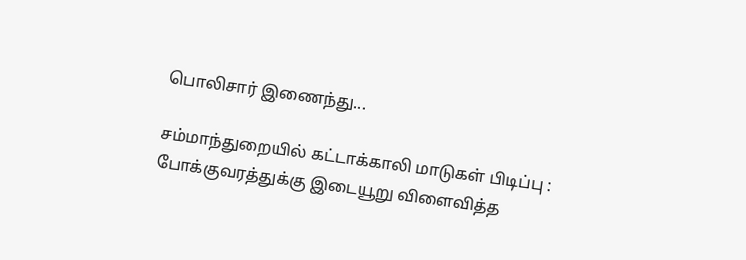பொலிசார் இணைந்து...

சம்மாந்துறையில் கட்டாக்காலி மாடுகள் பிடிப்பு : போக்குவரத்துக்கு இடையூறு விளைவித்த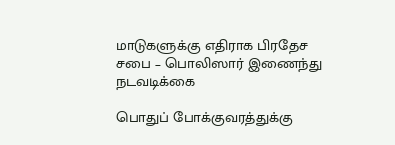மாடுகளுக்கு எதிராக பிரதேச சபை – பொலிஸார் இணைந்து நடவடிக்கை

பொதுப் போக்குவரத்துக்கு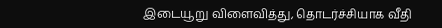இடையூறு விளைவித்து, தொடர்ச்சியாக வீதி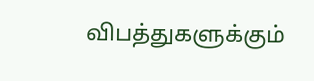விபத்துகளுக்கும்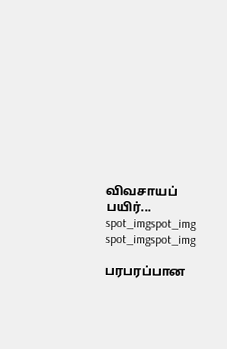விவசாயப் பயிர்...
spot_imgspot_img
spot_imgspot_img

பரபரப்பான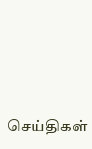செய்திகள்